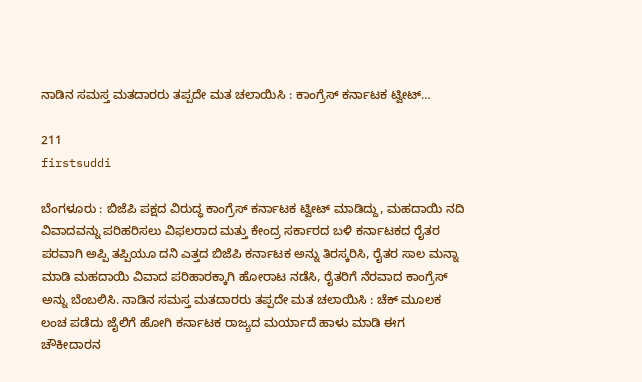ನಾಡಿನ ಸಮಸ್ತ ಮತದಾರರು ತಪ್ಪದೇ ಮತ ಚಲಾಯಿಸಿ : ಕಾಂಗ್ರೆಸ್ ಕರ್ನಾಟಕ ಟ್ವೀಟ್…

211
firstsuddi

ಬೆಂಗಳೂರು : ಬಿಜೆಪಿ ಪಕ್ಷದ ವಿರುದ್ಧ ಕಾಂಗ್ರೆಸ್ ಕರ್ನಾಟಕ ಟ್ವೀಟ್ ಮಾಡಿದ್ದು, ಮಹದಾಯಿ ನದಿ ವಿವಾದವನ್ನು ಪರಿಹರಿಸಲು ವಿಫಲರಾದ ಮತ್ತು ಕೇಂದ್ರ ಸರ್ಕಾರದ ಬಳಿ ಕರ್ನಾಟಕದ ರೈತರ ಪರವಾಗಿ ಅಪ್ಪಿ ತಪ್ಪಿಯೂ ದನಿ ಎತ್ತದ ಬಿಜೆಪಿ ಕರ್ನಾಟಕ ಅನ್ನು ತಿರಸ್ಕರಿಸಿ, ರೈತರ ಸಾಲ ಮನ್ನಾ ಮಾಡಿ ಮಹದಾಯಿ ವಿವಾದ ಪರಿಹಾರಕ್ಕಾಗಿ ಹೋರಾಟ ನಡೆಸಿ, ರೈತರಿಗೆ ನೆರವಾದ ಕಾಂಗ್ರೆಸ್ ಅನ್ನು ಬೆಂಬಲಿಸಿ. ನಾಡಿನ ಸಮಸ್ತ ಮತದಾರರು ತಪ್ಪದೇ ಮತ ಚಲಾಯಿಸಿ : ಚೆಕ್ ಮೂಲಕ ಲಂಚ ಪಡೆದು ಜೈಲಿಗೆ ಹೋಗಿ ಕರ್ನಾಟಕ ರಾಜ್ಯದ ಮರ್ಯಾದೆ ಹಾಳು ಮಾಡಿ ಈಗ ಚೌಕೀದಾರನ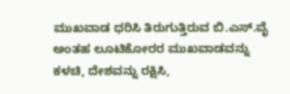ಮುಖವಾಡ ಧರಿಸಿ ತಿರುಗುತ್ತಿರುವ ಬಿ.ಎಸ್.ವೈ ಅಂತಹ ಲೂಟಿಕೋರರ ಮುಖವಾಡವನ್ನು ಕಳಚಿ, ದೇಶವನ್ನು ರಕ್ಷಿಸಿ,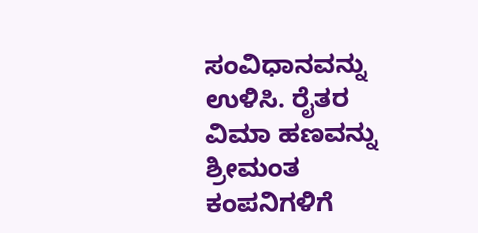ಸಂವಿಧಾನವನ್ನು ಉಳಿಸಿ. ರೈತರ ವಿಮಾ ಹಣವನ್ನು ಶ್ರೀಮಂತ ಕಂಪನಿಗಳಿಗೆ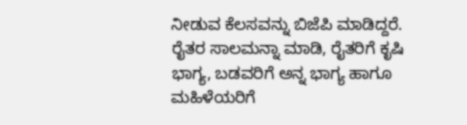ನೀಡುವ ಕೆಲಸವನ್ನು ಬಿಜೆಪಿ ಮಾಡಿದ್ದರೆ. ರೈತರ ಸಾಲಮನ್ನಾ ಮಾಡಿ, ರೈತರಿಗೆ ಕೃಷಿ ಭಾಗ್ಯ, ಬಡವರಿಗೆ ಅನ್ನ ಭಾಗ್ಯ ಹಾಗೂ ಮಹಿಳೆಯರಿಗೆ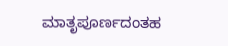ಮಾತೃಪೂರ್ಣದಂತಹ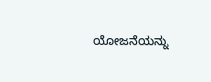ಯೋಜನೆಯನ್ನು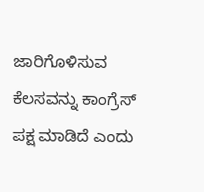ಜಾರಿಗೊಳಿಸುವ ಕೆಲಸವನ್ನು ಕಾಂಗ್ರೆಸ್ ಪಕ್ಷ ಮಾಡಿದೆ ಎಂದು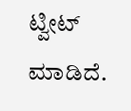ಟ್ವೀಟ್ ಮಾಡಿದೆ.